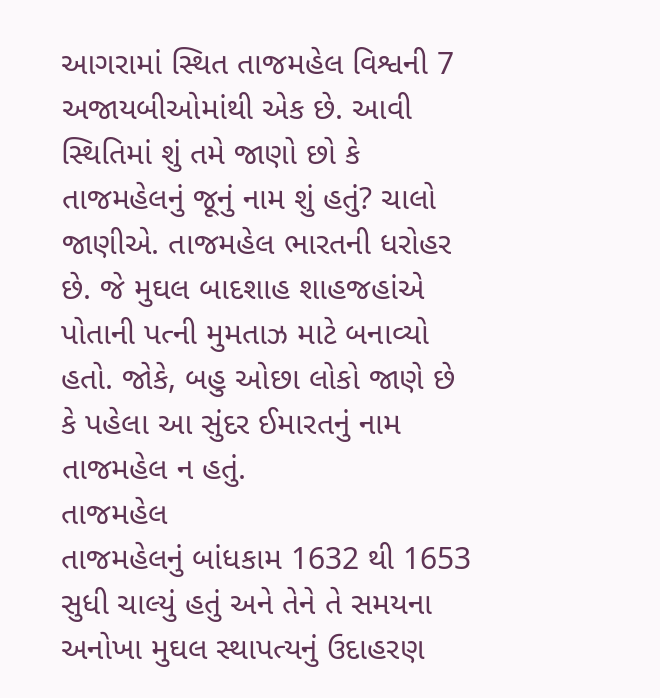આગરામાં સ્થિત તાજમહેલ વિશ્વની 7 અજાયબીઓમાંથી એક છે. આવી સ્થિતિમાં શું તમે જાણો છો કે તાજમહેલનું જૂનું નામ શું હતું? ચાલો જાણીએ. તાજમહેલ ભારતની ધરોહર છે. જે મુઘલ બાદશાહ શાહજહાંએ પોતાની પત્ની મુમતાઝ માટે બનાવ્યો હતો. જોકે, બહુ ઓછા લોકો જાણે છે કે પહેલા આ સુંદર ઈમારતનું નામ તાજમહેલ ન હતું.
તાજમહેલ
તાજમહેલનું બાંધકામ 1632 થી 1653 સુધી ચાલ્યું હતું અને તેને તે સમયના અનોખા મુઘલ સ્થાપત્યનું ઉદાહરણ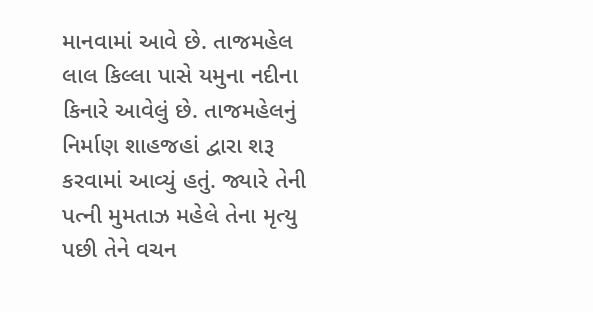માનવામાં આવે છે. તાજમહેલ લાલ કિલ્લા પાસે યમુના નદીના કિનારે આવેલું છે. તાજમહેલનું નિર્માણ શાહજહાં દ્વારા શરૂ કરવામાં આવ્યું હતું. જ્યારે તેની પત્ની મુમતાઝ મહેલે તેના મૃત્યુ પછી તેને વચન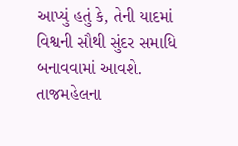આપ્યું હતું કે, તેની યાદમાં વિશ્વની સૌથી સુંદર સમાધિ બનાવવામાં આવશે. તાજમહેલના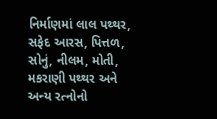નિર્માણમાં લાલ પથ્થર, સફેદ આરસ, પિત્તળ, સોનું, નીલમ, મોતી, મકરાણી પથ્થર અને અન્ય રત્નોનો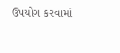ઉપયોગ કરવામાં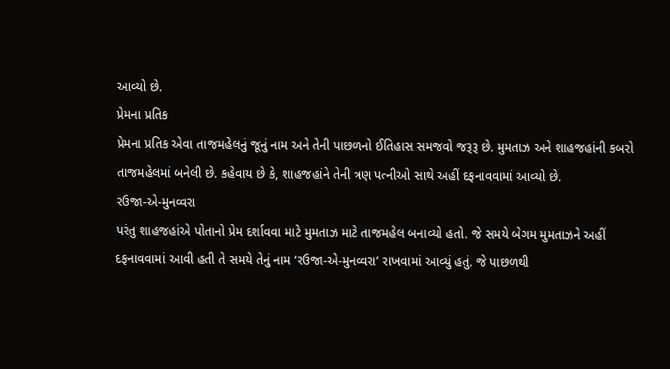આવ્યો છે.
પ્રેમના પ્રતિક
પ્રેમના પ્રતિક એવા તાજમહેલનું જૂનું નામ અને તેની પાછળનો ઈતિહાસ સમજવો જરૂરૂ છે. મુમતાઝ અને શાહજહાંની કબરો તાજમહેલમાં બનેલી છે. કહેવાય છે કે, શાહજહાંને તેની ત્રણ પત્નીઓ સાથે અહીં દફનાવવામાં આવ્યો છે.
રઉજા-એ-મુનવ્વરા
પરંતુ શાહજહાંએ પોતાનો પ્રેમ દર્શાવવા માટે મુમતાઝ માટે તાજમહેલ બનાવ્યો હતો. જે સમયે બેગમ મુમતાઝને અહીં દફનાવવામાં આવી હતી તે સમયે તેનું નામ ‘રઉજા-એ-મુનવ્વરા’ રાખવામાં આવ્યું હતું. જે પાછળથી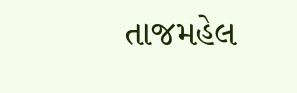તાજમહેલ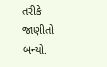તરીકે જાણીતો બન્યો.